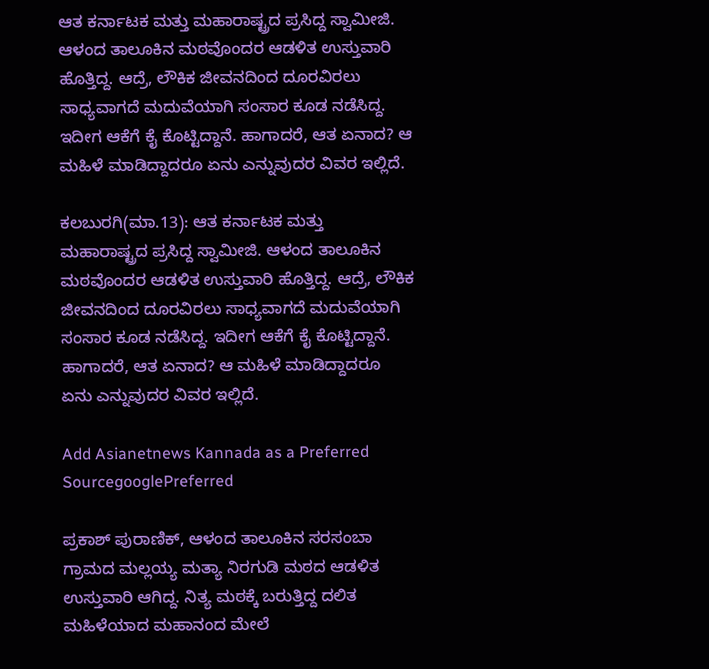ಆತ ಕರ್ನಾಟಕ ಮತ್ತು ಮಹಾರಾಷ್ಟ್ರದ ಪ್ರಸಿದ್ದ ಸ್ವಾಮೀಜಿ. ಆಳಂದ ತಾಲೂಕಿನ ಮಠವೊಂದರ ಆಡಳಿತ ಉಸ್ತುವಾರಿ ಹೊತ್ತಿದ್ದ. ಆದ್ರೆ, ಲೌಕಿಕ ಜೀವನದಿಂದ ದೂರವಿರಲು ಸಾಧ್ಯವಾಗದೆ ಮದುವೆಯಾಗಿ ಸಂಸಾರ ಕೂಡ ನಡೆಸಿದ್ದ. ಇದೀಗ ಆಕೆಗೆ ಕೈ ಕೊಟ್ಟಿದ್ದಾನೆ. ಹಾಗಾದರೆ, ಆತ ಏನಾದ? ಆ ಮಹಿಳೆ ಮಾಡಿದ್ದಾದರೂ ಏನು ಎನ್ನುವುದರ ವಿವರ ಇಲ್ಲಿದೆ.

ಕಲಬುರಗಿ(ಮಾ.13): ಆತ ಕರ್ನಾಟಕ ಮತ್ತು ಮಹಾರಾಷ್ಟ್ರದ ಪ್ರಸಿದ್ದ ಸ್ವಾಮೀಜಿ. ಆಳಂದ ತಾಲೂಕಿನ ಮಠವೊಂದರ ಆಡಳಿತ ಉಸ್ತುವಾರಿ ಹೊತ್ತಿದ್ದ. ಆದ್ರೆ, ಲೌಕಿಕ ಜೀವನದಿಂದ ದೂರವಿರಲು ಸಾಧ್ಯವಾಗದೆ ಮದುವೆಯಾಗಿ ಸಂಸಾರ ಕೂಡ ನಡೆಸಿದ್ದ. ಇದೀಗ ಆಕೆಗೆ ಕೈ ಕೊಟ್ಟಿದ್ದಾನೆ. ಹಾಗಾದರೆ, ಆತ ಏನಾದ? ಆ ಮಹಿಳೆ ಮಾಡಿದ್ದಾದರೂ ಏನು ಎನ್ನುವುದರ ವಿವರ ಇಲ್ಲಿದೆ.

Add Asianetnews Kannada as a Preferred SourcegooglePreferred

ಪ್ರಕಾಶ್ ಪುರಾಣಿಕ್, ಆಳಂದ ತಾಲೂಕಿನ ಸರಸಂಬಾ ಗ್ರಾಮದ ಮಲ್ಲಯ್ಯ ಮತ್ಯಾ ನಿರಗುಡಿ ಮಠದ ಆಡಳಿತ ಉಸ್ತುವಾರಿ ಆಗಿದ್ದ. ನಿತ್ಯ ಮಠಕ್ಕೆ ಬರುತ್ತಿದ್ದ ದಲಿತ ಮಹಿಳೆಯಾದ ಮಹಾನಂದ ಮೇಲೆ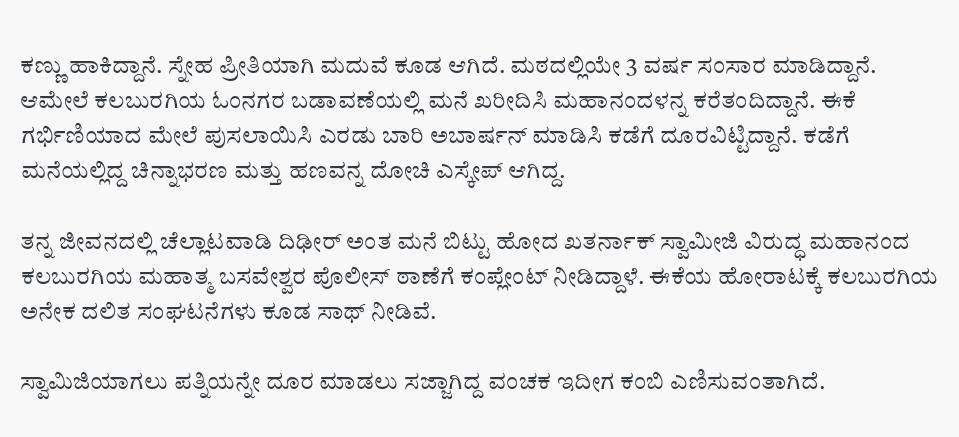ಕಣ್ಣು ಹಾಕಿದ್ದಾನೆ. ಸ್ನೇಹ ಪ್ರೀತಿಯಾಗಿ ಮದುವೆ ಕೂಡ ಆಗಿದೆ. ಮಠದಲ್ಲಿಯೇ 3 ವರ್ಷ ಸಂಸಾರ ಮಾಡಿದ್ದಾನೆ. ಆಮೇಲೆ ಕಲಬುರಗಿಯ ಓಂನಗರ ಬಡಾವಣೆಯಲ್ಲಿ ಮನೆ ಖರೀದಿಸಿ ಮಹಾನಂದಳನ್ನ ಕರೆತಂದಿದ್ದಾನೆ. ಈಕೆ ಗರ್ಭಿಣಿಯಾದ ಮೇಲೆ ಪುಸಲಾಯಿಸಿ ಎರಡು ಬಾರಿ ಅಬಾರ್ಷನ್ ಮಾಡಿಸಿ ಕಡೆಗೆ ದೂರವಿಟ್ಟಿದ್ದಾನೆ. ಕಡೆಗೆ ಮನೆಯಲ್ಲಿದ್ದ ಚಿನ್ನಾಭರಣ ಮತ್ತು ಹಣವನ್ನ ದೋಚಿ ಎಸ್ಕೇಪ್ ಆಗಿದ್ದ.

ತನ್ನ ಜೀವನದಲ್ಲಿ ಚೆಲ್ಲಾಟವಾಡಿ ದಿಢೀರ್ ಅಂತ ಮನೆ ಬಿಟ್ಟು ಹೋದ ಖತರ್ನಾಕ್ ಸ್ವಾಮೀಜಿ ವಿರುದ್ಧ ಮಹಾನಂದ ಕಲಬುರಗಿಯ ಮಹಾತ್ಮ ಬಸವೇಶ್ವರ ಪೊಲೀಸ್ ಠಾಣೆಗೆ ಕಂಪ್ಲೇಂಟ್ ನೀಡಿದ್ದಾಳೆ. ಈಕೆಯ ಹೋರಾಟಕ್ಕೆ ಕಲಬುರಗಿಯ ಅನೇಕ ದಲಿತ ಸಂಘಟನೆಗಳು ಕೂಡ ಸಾಥ್ ನೀಡಿವೆ.

ಸ್ವಾಮಿಜಿಯಾಗಲು ಪತ್ನಿಯನ್ನೇ ದೂರ ಮಾಡಲು ಸಜ್ಜಾಗಿದ್ದ ವಂಚಕ ಇದೀಗ ಕಂಬಿ ಎಣಿಸುವಂತಾಗಿದೆ.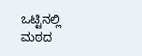ಒಟ್ಟಿನಲ್ಲಿ ಮಠದ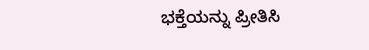ಭಕ್ತೆಯನ್ನು ಪ್ರೀತಿಸಿ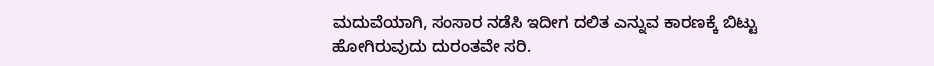ಮದುವೆಯಾಗಿ, ಸಂಸಾರ ನಡೆಸಿ ಇದೀಗ ದಲಿತ ಎನ್ನುವ ಕಾರಣಕ್ಕೆ ಬಿಟ್ಟು ಹೋಗಿರುವುದು ದುರಂತವೇ ಸರಿ.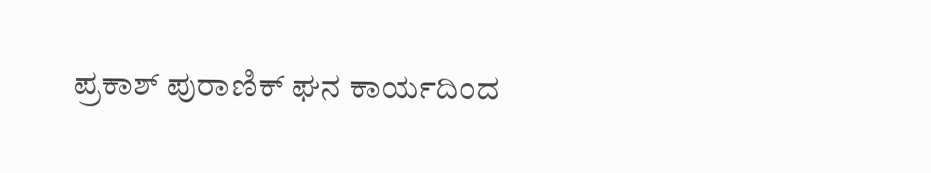ಪ್ರಕಾಶ್ ಪುರಾಣಿಕ್ ಘನ ಕಾರ್ಯದಿಂದ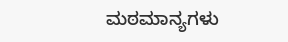ಮಠಮಾನ್ಯಗಳು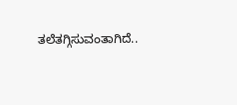ತಲೆತಗ್ಗಿಸುವಂತಾಗಿದೆ..